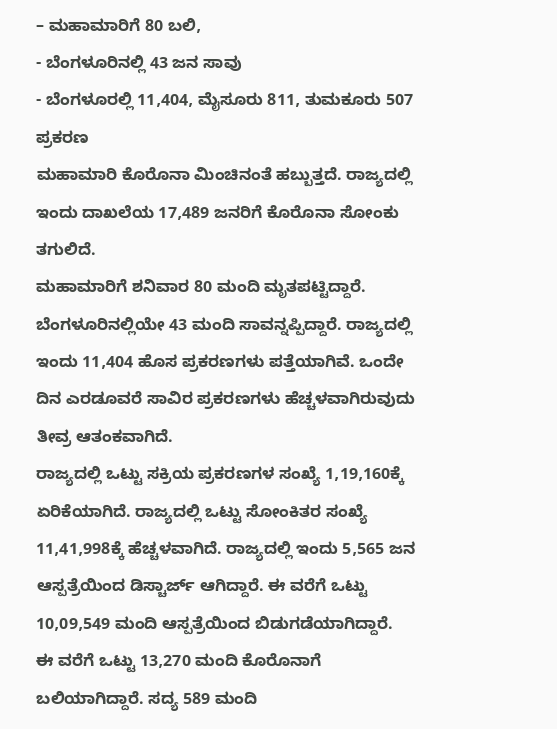– ಮಹಾಮಾರಿಗೆ 80 ಬಲಿ,
- ಬೆಂಗಳೂರಿನಲ್ಲಿ 43 ಜನ ಸಾವು
- ಬೆಂಗಳೂರಲ್ಲಿ 11,404, ಮೈಸೂರು 811, ತುಮಕೂರು 507 ಪ್ರಕರಣ
ಮಹಾಮಾರಿ ಕೊರೊನಾ ಮಿಂಚಿನಂತೆ ಹಬ್ಬುತ್ತದೆ. ರಾಜ್ಯದಲ್ಲಿ ಇಂದು ದಾಖಲೆಯ 17,489 ಜನರಿಗೆ ಕೊರೊನಾ ಸೋಂಕು ತಗುಲಿದೆ.
ಮಹಾಮಾರಿಗೆ ಶನಿವಾರ 80 ಮಂದಿ ಮೃತಪಟ್ಟಿದ್ದಾರೆ. ಬೆಂಗಳೂರಿನಲ್ಲಿಯೇ 43 ಮಂದಿ ಸಾವನ್ನಪ್ಪಿದ್ದಾರೆ. ರಾಜ್ಯದಲ್ಲಿ ಇಂದು 11,404 ಹೊಸ ಪ್ರಕರಣಗಳು ಪತ್ತೆಯಾಗಿವೆ. ಒಂದೇ ದಿನ ಎರಡೂವರೆ ಸಾವಿರ ಪ್ರಕರಣಗಳು ಹೆಚ್ಚಳವಾಗಿರುವುದು ತೀವ್ರ ಆತಂಕವಾಗಿದೆ.
ರಾಜ್ಯದಲ್ಲಿ ಒಟ್ಟು ಸಕ್ರಿಯ ಪ್ರಕರಣಗಳ ಸಂಖ್ಯೆ 1,19,160ಕ್ಕೆ ಏರಿಕೆಯಾಗಿದೆ. ರಾಜ್ಯದಲ್ಲಿ ಒಟ್ಟು ಸೋಂಕಿತರ ಸಂಖ್ಯೆ 11,41,998ಕ್ಕೆ ಹೆಚ್ಚಳವಾಗಿದೆ. ರಾಜ್ಯದಲ್ಲಿ ಇಂದು 5,565 ಜನ ಆಸ್ಪತ್ರೆಯಿಂದ ಡಿಸ್ಚಾರ್ಜ್ ಆಗಿದ್ದಾರೆ. ಈ ವರೆಗೆ ಒಟ್ಟು 10,09,549 ಮಂದಿ ಆಸ್ಪತ್ರೆಯಿಂದ ಬಿಡುಗಡೆಯಾಗಿದ್ದಾರೆ.
ಈ ವರೆಗೆ ಒಟ್ಟು 13,270 ಮಂದಿ ಕೊರೊನಾಗೆ ಬಲಿಯಾಗಿದ್ದಾರೆ. ಸದ್ಯ 589 ಮಂದಿ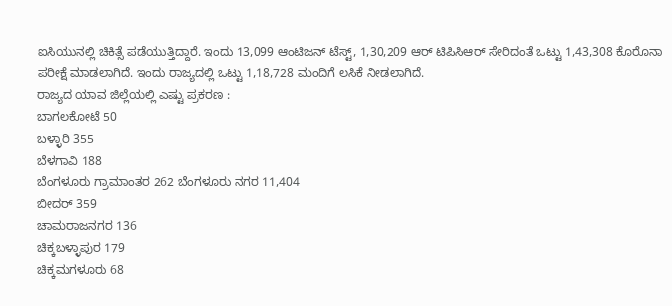ಐಸಿಯುನಲ್ಲಿ ಚಿಕಿತ್ಸೆ ಪಡೆಯುತ್ತಿದ್ದಾರೆ. ಇಂದು 13,099 ಆಂಟಿಜನ್ ಟೆಸ್ಟ್, 1,30,209 ಆರ್ ಟಿಪಿಸಿಆರ್ ಸೇರಿದಂತೆ ಒಟ್ಟು 1,43,308 ಕೊರೊನಾ ಪರೀಕ್ಷೆ ಮಾಡಲಾಗಿದೆ. ಇಂದು ರಾಜ್ಯದಲ್ಲಿ ಒಟ್ಟು 1,18,728 ಮಂದಿಗೆ ಲಸಿಕೆ ನೀಡಲಾಗಿದೆ.
ರಾಜ್ಯದ ಯಾವ ಜಿಲ್ಲೆಯಲ್ಲಿ ಎಷ್ಟು ಪ್ರಕರಣ :
ಬಾಗಲಕೋಟೆ 50
ಬಳ್ಳಾರಿ 355
ಬೆಳಗಾವಿ 188
ಬೆಂಗಳೂರು ಗ್ರಾಮಾಂತರ 262 ಬೆಂಗಳೂರು ನಗರ 11,404
ಬೀದರ್ 359
ಚಾಮರಾಜನಗರ 136
ಚಿಕ್ಕಬಳ್ಳಾಪುರ 179
ಚಿಕ್ಕಮಗಳೂರು 68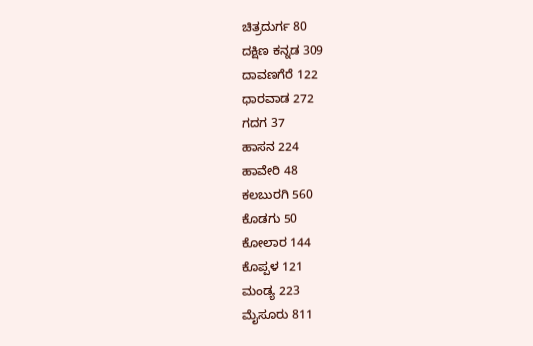ಚಿತ್ರದುರ್ಗ 80
ದಕ್ಷಿಣ ಕನ್ನಡ 309
ದಾವಣಗೆರೆ 122
ಧಾರವಾಡ 272
ಗದಗ 37
ಹಾಸನ 224
ಹಾವೇರಿ 48
ಕಲಬುರಗಿ 560
ಕೊಡಗು 50
ಕೋಲಾರ 144
ಕೊಪ್ಪಳ 121
ಮಂಡ್ಯ 223
ಮೈಸೂರು 811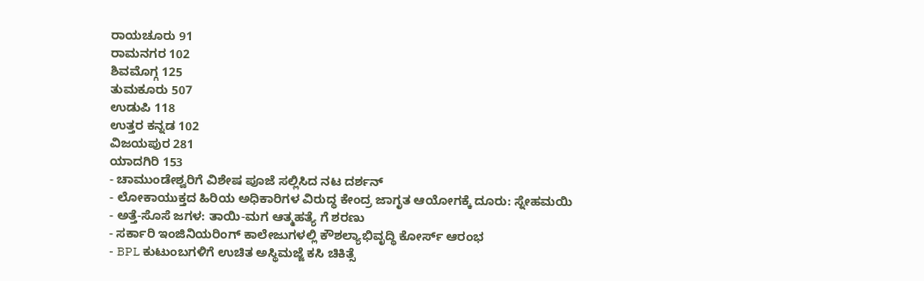ರಾಯಚೂರು 91
ರಾಮನಗರ 102
ಶಿವಮೊಗ್ಗ 125
ತುಮಕೂರು 507
ಉಡುಪಿ 118
ಉತ್ತರ ಕನ್ನಡ 102
ವಿಜಯಪುರ 281
ಯಾದಗಿರಿ 153
- ಚಾಮುಂಡೇಶ್ವರಿಗೆ ವಿಶೇಷ ಪೂಜೆ ಸಲ್ಲಿಸಿದ ನಟ ದರ್ಶನ್
- ಲೋಕಾಯುಕ್ತದ ಹಿರಿಯ ಅಧಿಕಾರಿಗಳ ವಿರುದ್ಧ ಕೇಂದ್ರ ಜಾಗೃತ ಆಯೋಗಕ್ಕೆ ದೂರು: ಸ್ನೇಹಮಯಿ
- ಅತ್ತೆ-ಸೊಸೆ ಜಗಳ: ತಾಯಿ-ಮಗ ಆತ್ಮಹತ್ಯೆ ಗೆ ಶರಣು
- ಸರ್ಕಾರಿ ಇಂಜಿನಿಯರಿಂಗ್ ಕಾಲೇಜುಗಳಲ್ಲಿ ಕೌಶಲ್ಯಾಭಿವೃದ್ಧಿ ಕೋರ್ಸ್ ಆರಂಭ
- BPL ಕುಟುಂಬಗಳಿಗೆ ಉಚಿತ ಅಸ್ಥಿಮಜ್ಜೆ ಕಸಿ ಚಿಕಿತ್ಸೆ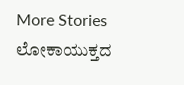More Stories
ಲೋಕಾಯುಕ್ತದ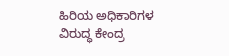ಹಿರಿಯ ಅಧಿಕಾರಿಗಳ ವಿರುದ್ಧ ಕೇಂದ್ರ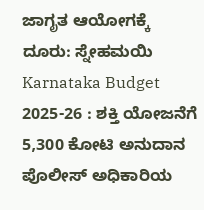ಜಾಗೃತ ಆಯೋಗಕ್ಕೆ ದೂರು: ಸ್ನೇಹಮಯಿ
Karnataka Budget 2025-26 : ಶಕ್ತಿ ಯೋಜನೆಗೆ 5,300 ಕೋಟಿ ಅನುದಾನ
ಪೊಲೀಸ್ ಅಧಿಕಾರಿಯ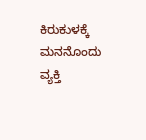ಕಿರುಕುಳಕ್ಕೆ ಮನನೊಂದು ವ್ಯಕ್ತಿ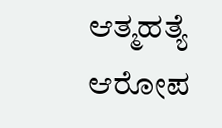ಆತ್ಮಹತ್ಯೆ ಆರೋಪ